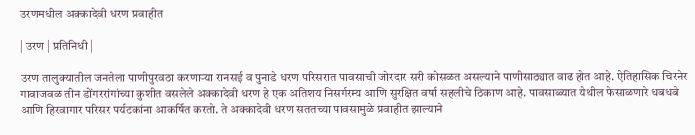उरणमधील अक्कादेवी धरण प्रवाहीत

| उरण | प्रतिनिधी |

उरण तालुक्यातील जनतेला पाणीपुरवठा करणाऱ्या रानसई व पुनाडे धरण परिसरात पावसाची जोरदार सरी कोसळत असल्याने पाणीसाठ्यात वाढ होत आहे. ऐतिहासिक चिरनेर गावाजवळ तीन डोंगररांगांच्या कुशीत वसलेले अक्कादेवी धरण हे एक अतिशय निसर्गरम्य आणि सुरक्षित वर्षा सहलीचे ठिकाण आहे. पावसाळ्यात येथील फेसाळणारे धबधबे आणि हिरवागार परिसर पर्यटकांना आकर्षित करतो. ते अक्कादेवी धरण सततच्या पावसामुळे प्रवाहीत झाल्याने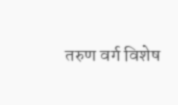तरुण वर्ग विशेष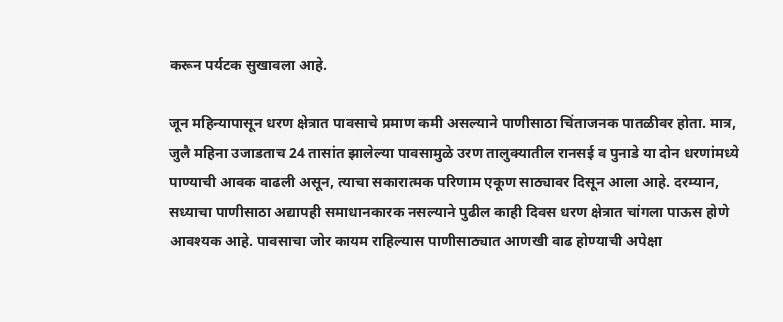करून पर्यटक सुखावला आहे.

जून महिन्यापासून धरण क्षेत्रात पावसाचे प्रमाण कमी असल्याने पाणीसाठा चिंताजनक पातळीवर होता. मात्र, जुलै महिना उजाडताच 24 तासांत झालेल्या पावसामुळे उरण तालुक्यातील रानसई व पुनाडे या दोन धरणांमध्ये पाण्याची आवक वाढली असून, त्याचा सकारात्मक परिणाम एकूण साठ्यावर दिसून आला आहे. दरम्यान, सध्याचा पाणीसाठा अद्यापही समाधानकारक नसल्याने पुढील काही दिवस धरण क्षेत्रात चांगला पाऊस होणे आवश्यक आहे. पावसाचा जोर कायम राहिल्यास पाणीसाठ्यात आणखी वाढ होण्याची अपेक्षा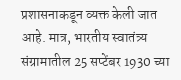प्रशासनाकडून व्यक्त केली जात आहे. मात्र, भारतीय स्वातंत्र्य संग्रामातील 25 सप्टेंबर 1930 च्या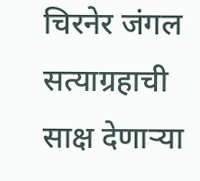चिरनेर जंगल सत्याग्रहाची साक्ष देणाऱ्या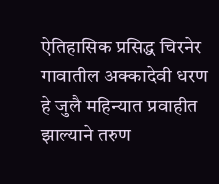ऐतिहासिक प्रसिद्ध चिरनेर गावातील अक्कादेवी धरण हे जुलै महिन्यात प्रवाहीत झाल्याने तरुण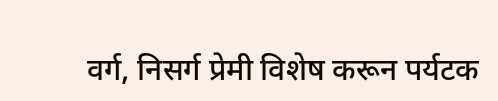वर्ग, निसर्ग प्रेमी विशेष करून पर्यटक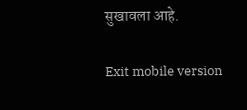सुखावला आहे.

Exit mobile version